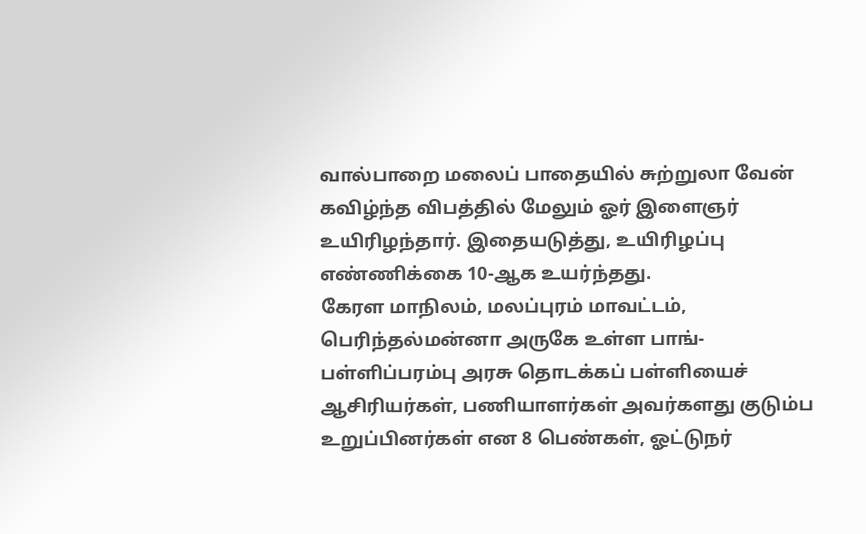வால்பாறை மலைப் பாதையில் சுற்றுலா வேன் கவிழ்ந்த விபத்தில் மேலும் ஓர் இளைஞர் உயிரிழந்தார். இதையடுத்து, உயிரிழப்பு எண்ணிக்கை 10-ஆக உயர்ந்தது.
கேரள மாநிலம், மலப்புரம் மாவட்டம், பெரிந்தல்மன்னா அருகே உள்ள பாங்-பள்ளிப்பரம்பு அரசு தொடக்கப் பள்ளியைச் ஆசிரியர்கள், பணியாளர்கள் அவர்களது குடும்ப உறுப்பினர்கள் என 8 பெண்கள், ஓட்டுநர்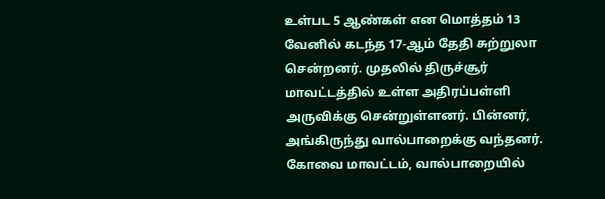உள்பட 5 ஆண்கள் என மொத்தம் 13 வேனில் கடந்த 17-ஆம் தேதி சுற்றுலா சென்றனர். முதலில் திருச்சூர் மாவட்டத்தில் உள்ள அதிரப்பள்ளி அருவிக்கு சென்றுள்ளனர். பின்னர், அங்கிருந்து வால்பாறைக்கு வந்தனர்.
கோவை மாவட்டம், வால்பாறையில்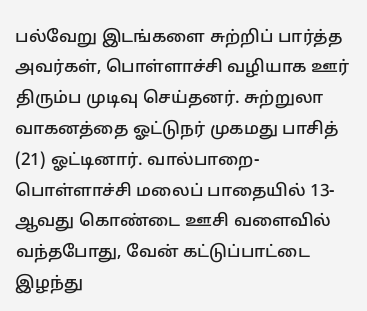பல்வேறு இடங்களை சுற்றிப் பார்த்த அவர்கள், பொள்ளாச்சி வழியாக ஊர் திரும்ப முடிவு செய்தனர். சுற்றுலா வாகனத்தை ஓட்டுநர் முகமது பாசித் (21) ஓட்டினார். வால்பாறை-பொள்ளாச்சி மலைப் பாதையில் 13-ஆவது கொண்டை ஊசி வளைவில் வந்தபோது, வேன் கட்டுப்பாட்டை இழந்து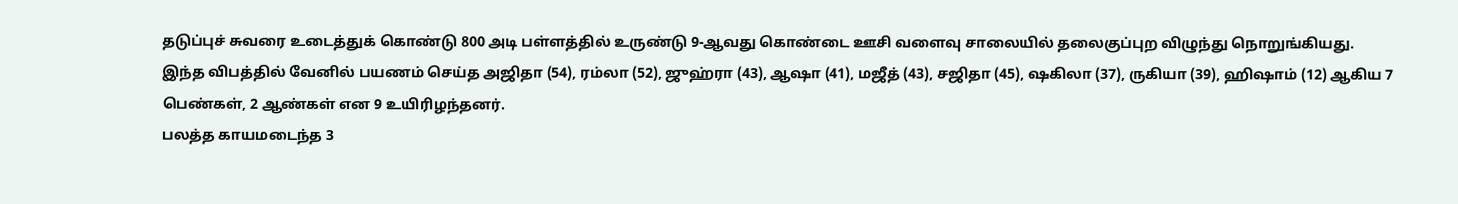தடுப்புச் சுவரை உடைத்துக் கொண்டு 800 அடி பள்ளத்தில் உருண்டு 9-ஆவது கொண்டை ஊசி வளைவு சாலையில் தலைகுப்புற விழுந்து நொறுங்கியது.
இந்த விபத்தில் வேனில் பயணம் செய்த அஜிதா (54), ரம்லா (52), ஜுஹ்ரா (43), ஆஷா (41), மஜீத் (43), சஜிதா (45), ஷகிலா (37), ருகியா (39), ஹிஷாம் (12) ஆகிய 7 பெண்கள், 2 ஆண்கள் என 9 உயிரிழந்தனர்.
பலத்த காயமடைந்த 3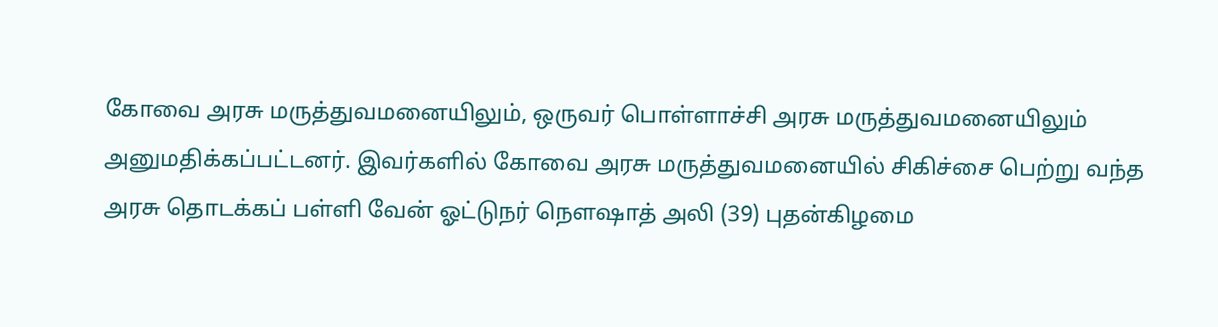கோவை அரசு மருத்துவமனையிலும், ஒருவர் பொள்ளாச்சி அரசு மருத்துவமனையிலும் அனுமதிக்கப்பட்டனர். இவர்களில் கோவை அரசு மருத்துவமனையில் சிகிச்சை பெற்று வந்த அரசு தொடக்கப் பள்ளி வேன் ஓட்டுநர் நெளஷாத் அலி (39) புதன்கிழமை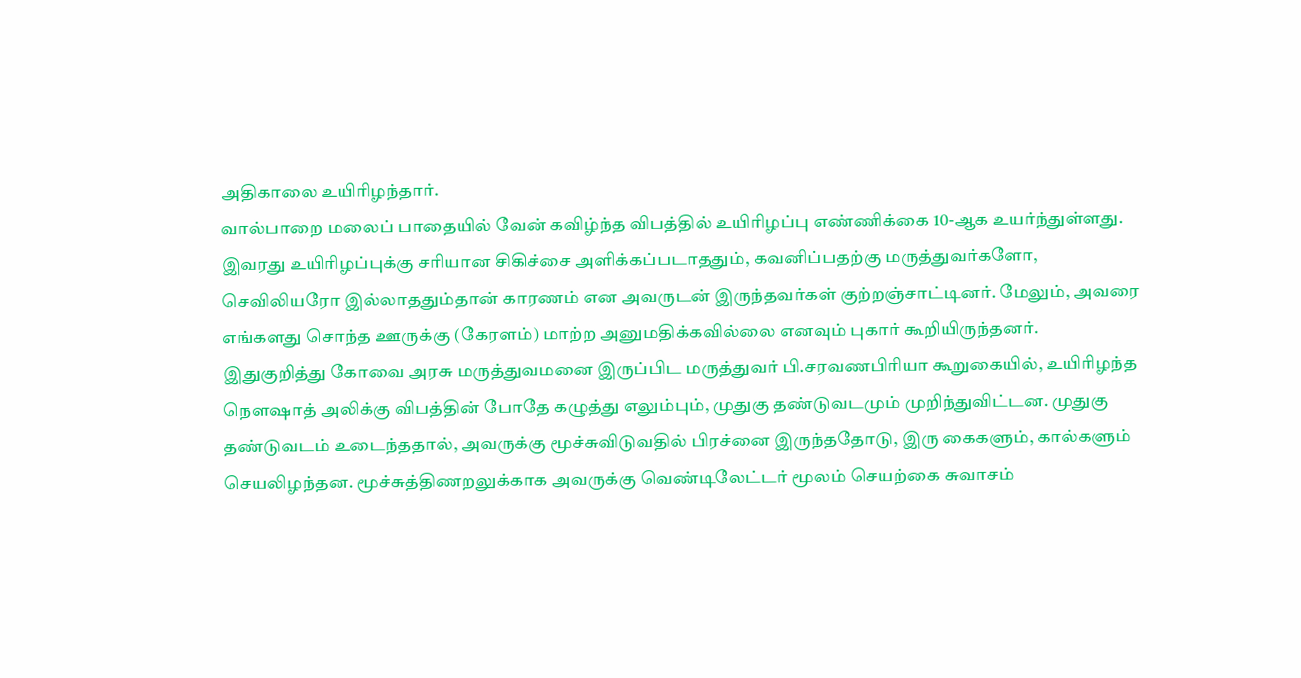அதிகாலை உயிரிழந்தார்.
வால்பாறை மலைப் பாதையில் வேன் கவிழ்ந்த விபத்தில் உயிரிழப்பு எண்ணிக்கை 10-ஆக உயர்ந்துள்ளது. இவரது உயிரிழப்புக்கு சரியான சிகிச்சை அளிக்கப்படாததும், கவனிப்பதற்கு மருத்துவர்களோ, செவிலியரோ இல்லாததும்தான் காரணம் என அவருடன் இருந்தவர்கள் குற்றஞ்சாட்டினர். மேலும், அவரை எங்களது சொந்த ஊருக்கு (கேரளம்) மாற்ற அனுமதிக்கவில்லை எனவும் புகார் கூறியிருந்தனர்.
இதுகுறித்து கோவை அரசு மருத்துவமனை இருப்பிட மருத்துவர் பி.சரவணபிரியா கூறுகையில், உயிரிழந்த நெளஷாத் அலிக்கு விபத்தின் போதே கழுத்து எலும்பும், முதுகு தண்டுவடமும் முறிந்துவிட்டன. முதுகு தண்டுவடம் உடைந்ததால், அவருக்கு மூச்சுவிடுவதில் பிரச்னை இருந்ததோடு, இரு கைகளும், கால்களும் செயலிழந்தன. மூச்சுத்திணறலுக்காக அவருக்கு வெண்டிலேட்டர் மூலம் செயற்கை சுவாசம்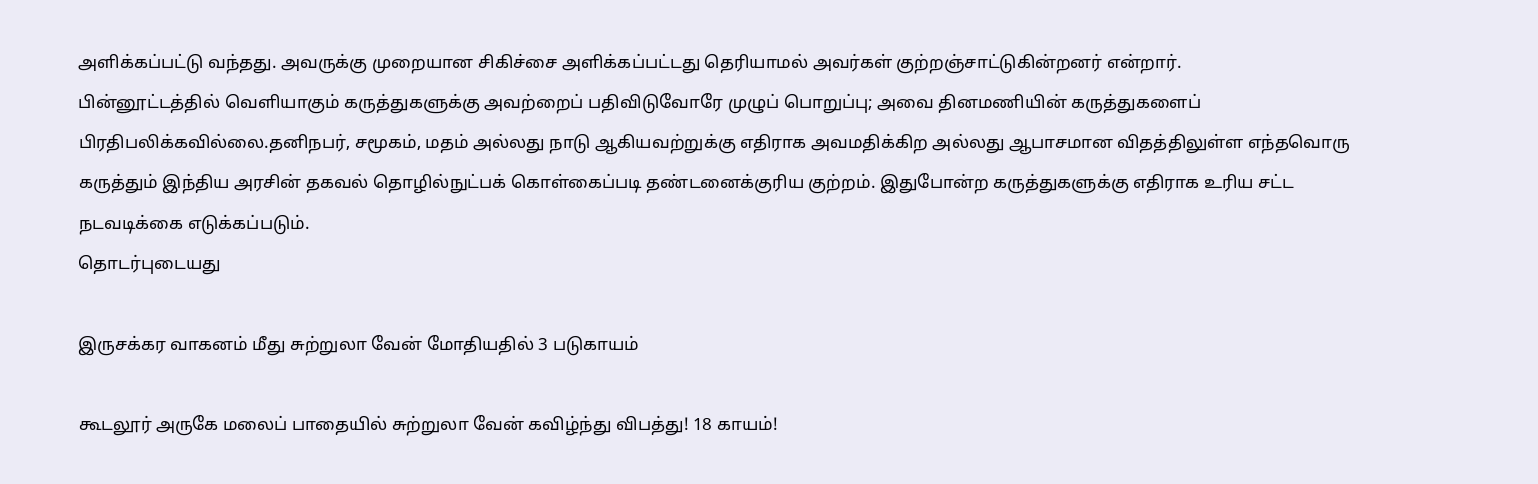அளிக்கப்பட்டு வந்தது. அவருக்கு முறையான சிகிச்சை அளிக்கப்பட்டது தெரியாமல் அவர்கள் குற்றஞ்சாட்டுகின்றனர் என்றார்.
பின்னூட்டத்தில் வெளியாகும் கருத்துகளுக்கு அவற்றைப் பதிவிடுவோரே முழுப் பொறுப்பு; அவை தினமணியின் கருத்துகளைப் பிரதிபலிக்கவில்லை.தனிநபர், சமூகம், மதம் அல்லது நாடு ஆகியவற்றுக்கு எதிராக அவமதிக்கிற அல்லது ஆபாசமான விதத்திலுள்ள எந்தவொரு கருத்தும் இந்திய அரசின் தகவல் தொழில்நுட்பக் கொள்கைப்படி தண்டனைக்குரிய குற்றம். இதுபோன்ற கருத்துகளுக்கு எதிராக உரிய சட்ட நடவடிக்கை எடுக்கப்படும்.
தொடர்புடையது

இருசக்கர வாகனம் மீது சுற்றுலா வேன் மோதியதில் 3 படுகாயம்

கூடலூர் அருகே மலைப் பாதையில் சுற்றுலா வேன் கவிழ்ந்து விபத்து! 18 காயம்!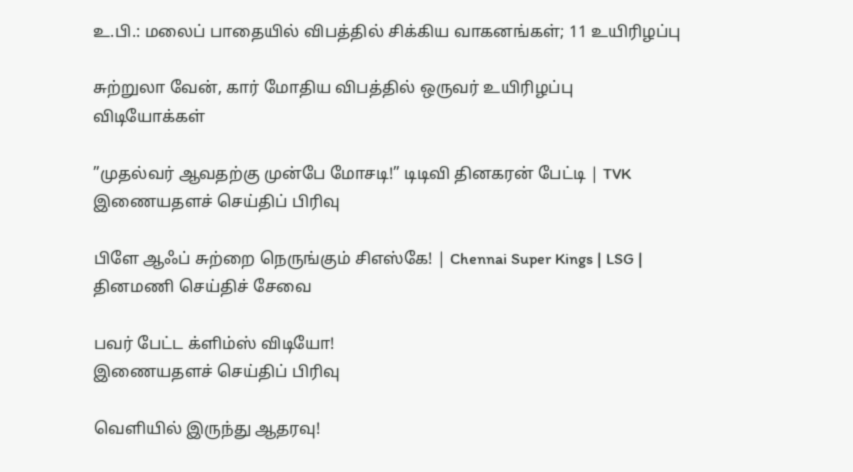உ.பி.: மலைப் பாதையில் விபத்தில் சிக்கிய வாகனங்கள்; 11 உயிரிழப்பு

சுற்றுலா வேன், கார் மோதிய விபத்தில் ஒருவர் உயிரிழப்பு
விடியோக்கள்

”முதல்வர் ஆவதற்கு முன்பே மோசடி!” டிடிவி தினகரன் பேட்டி | TVK
இணையதளச் செய்திப் பிரிவு

பிளே ஆஃப் சுற்றை நெருங்கும் சிஎஸ்கே! | Chennai Super Kings | LSG |
தினமணி செய்திச் சேவை

பவர் பேட்ட க்ளிம்ஸ் விடியோ!
இணையதளச் செய்திப் பிரிவு

வெளியில் இருந்து ஆதரவு!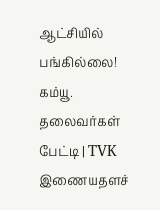ஆட்சியில் பங்கில்லை! கம்யூ. தலைவர்கள் பேட்டி | TVK
இணையதளச்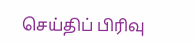செய்திப் பிரிவு